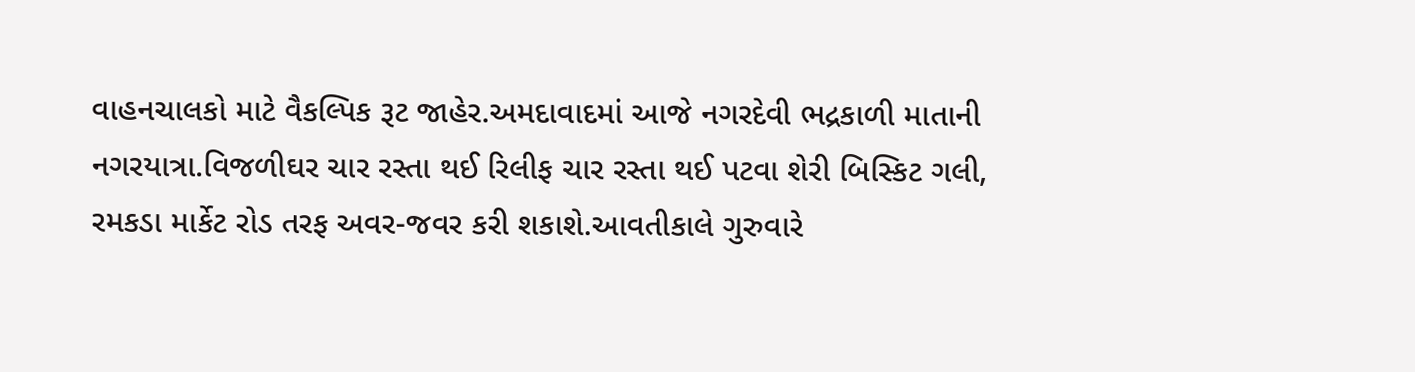વાહનચાલકો માટે વૈકલ્પિક રૂટ જાહેર.અમદાવાદમાં આજે નગરદેવી ભદ્રકાળી માતાની નગરયાત્રા.વિજળીઘર ચાર રસ્તા થઈ રિલીફ ચાર રસ્તા થઈ પટવા શેરી બિસ્કિટ ગલી, રમકડા માર્કેટ રોડ તરફ અવર-જવર કરી શકાશે.આવતીકાલે ગુરુવારે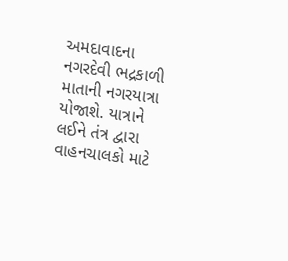અમદાવાદના નગરદેવી ભદ્રકાળી માતાની નગરયાત્રા યોજાશે. યાત્રાને લઈને તંત્ર દ્વારા વાહનચાલકો માટે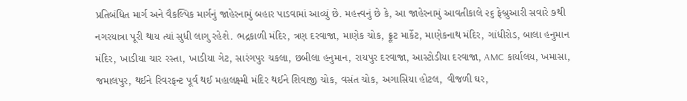પ્રતિબંધિત માર્ગ અને વૈકલ્પિક માર્ગનું જાહેરનામું બહાર પાડવામાં આવ્યું છે. મહત્ત્વનું છે કે, આ જાહેરનામું આવતીકાલે ૨૬ ફેબ્રુઆરી સવારે ૭થી નગરયાત્રા પૂરી થાય ત્યાં સુધી લાગુ રહેશે. ભદ્રકાળી મંદિર, ત્રણ દરવાજા, માણેક ચોક, ફ્રૂટ માર્કેટ, માણેકનાથ મંદિર, ગાંધીરોડ, બાલા હનુમાન મંદિર, ખાડીયા ચાર રસ્તા, ખાડીયા ગેટ, સારંગપુર ચકલા, છબીલા હનુમાન, રાયપુર દરવાજા, આસ્ટોડીયા દરવાજા, AMC કાર્યાલય, ખમાસા, જમાલપુર, થઈને રિવરફન્ટ પૂર્વ થઈ મહાલક્ષ્મી મંદિર થઈને શિવાજી ચોક, વસંત ચોક, અગાસિયા હોટલ, વીજળી ઘર,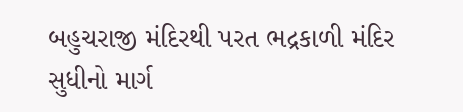બહુચરાજી મંદિરથી પરત ભદ્રકાળી મંદિર સુધીનો માર્ગ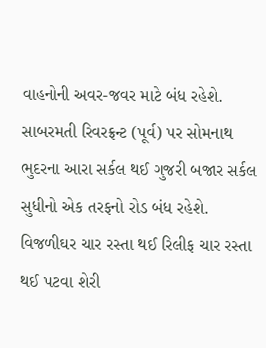વાહનોની અવર-જવર માટે બંધ રહેશે.
સાબરમતી રિવરફ્રન્ટ (પૂર્વ) પર સોમનાથ ભુદરના આરા સર્કલ થઈ ગુજરી બજાર સર્કલ સુધીનો એક તરફનો રોડ બંધ રહેશે.
વિજળીઘર ચાર રસ્તા થઈ રિલીફ ચાર રસ્તા થઈ પટવા શેરી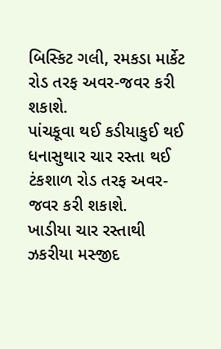બિસ્કિટ ગલી, રમકડા માર્કેટ રોડ તરફ અવર-જવર કરી શકાશે.
પાંચકૂવા થઈ કડીયાકુઈ થઈ ધનાસુથાર ચાર રસ્તા થઈ ટંકશાળ રોડ તરફ અવર-જવર કરી શકાશે.
ખાડીયા ચાર રસ્તાથી ઝકરીયા મસ્જીદ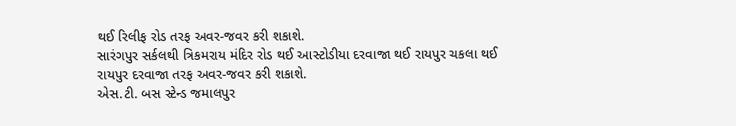થઈ રિલીફ રોડ તરફ અવર-જવર કરી શકાશે.
સારંગપુર સર્કલથી ત્રિકમરાય મંદિર રોડ થઈ આસ્ટોડીયા દરવાજા થઈ રાયપુર ચકલા થઈ રાયપુર દરવાજા તરફ અવર-જવર કરી શકાશે.
એસ.ટી. બસ સ્ટેન્ડ જમાલપુર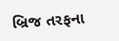બ્રિજ તરફના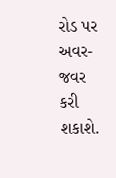રોડ પર અવર-જવર કરી શકાશે.